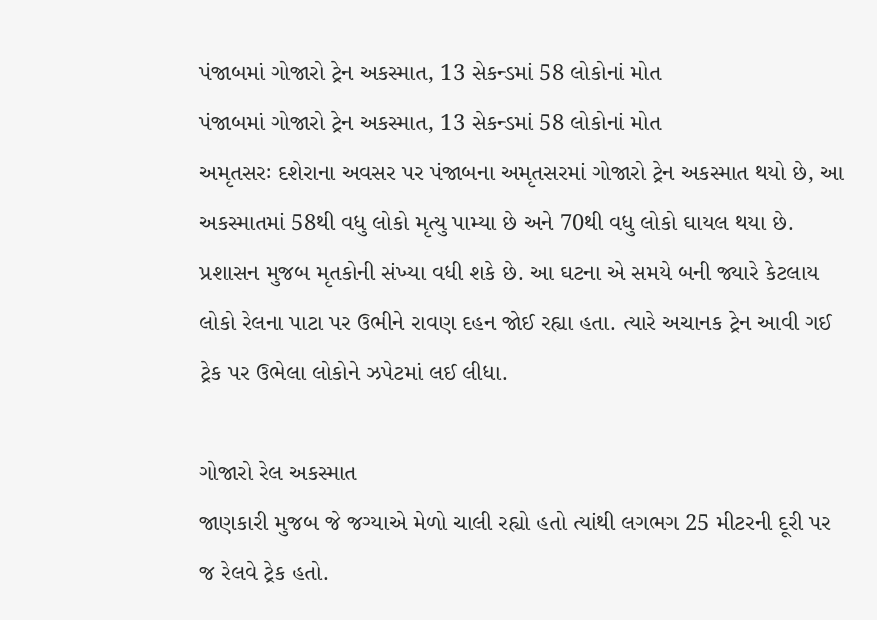પંજાબમાં ગોજારો ટ્રેન અકસ્માત, 13 સેકન્ડમાં 58 લોકોનાં મોત
પંજાબમાં ગોજારો ટ્રેન અકસ્માત, 13 સેકન્ડમાં 58 લોકોનાં મોત
અમૃતસરઃ દશેરાના અવસર પર પંજાબના અમૃતસરમાં ગોજારો ટ્રેન અકસ્માત થયો છે, આ અકસ્માતમાં 58થી વધુ લોકો મૃત્યુ પામ્યા છે અને 70થી વધુ લોકો ઘાયલ થયા છે. પ્રશાસન મુજબ મૃતકોની સંખ્યા વધી શકે છે. આ ઘટના એ સમયે બની જ્યારે કેટલાય લોકો રેલના પાટા પર ઉભીને રાવણ દહન જોઈ રહ્યા હતા. ત્યારે અચાનક ટ્રેન આવી ગઈ ટ્રેક પર ઉભેલા લોકોને ઝપેટમાં લઈ લીધા.

ગોજારો રેલ અકસ્માત
જાણકારી મુજબ જે જગ્યાએ મેળો ચાલી રહ્યો હતો ત્યાંથી લગભગ 25 મીટરની દૂરી પર જ રેલવે ટ્રેક હતો.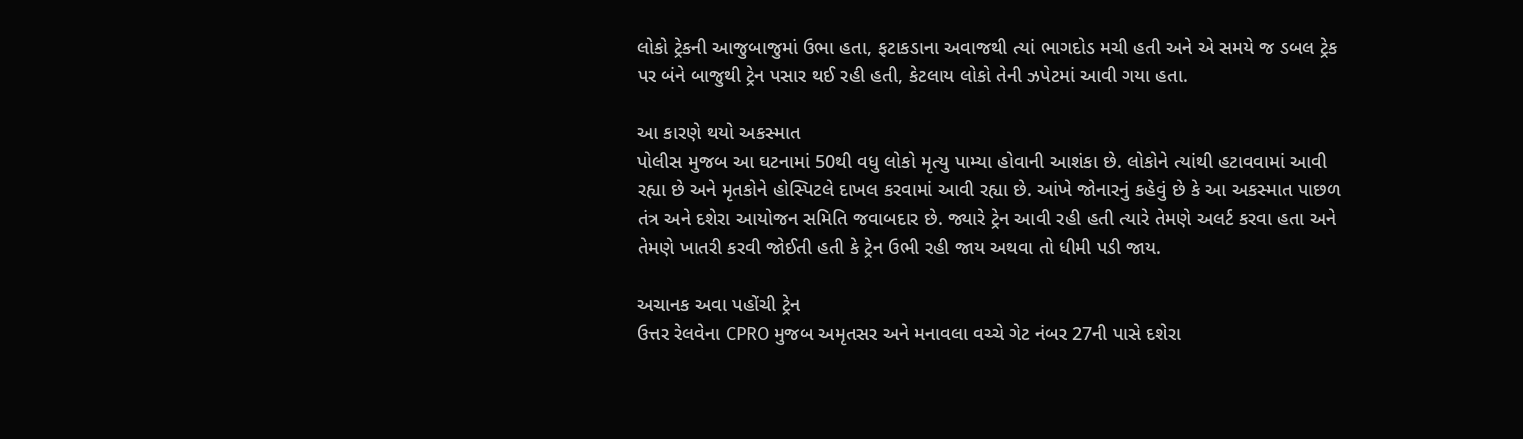લોકો ટ્રેકની આજુબાજુમાં ઉભા હતા, ફટાકડાના અવાજથી ત્યાં ભાગદોડ મચી હતી અને એ સમયે જ ડબલ ટ્રેક પર બંને બાજુથી ટ્રેન પસાર થઈ રહી હતી, કેટલાય લોકો તેની ઝપેટમાં આવી ગયા હતા.

આ કારણે થયો અકસ્માત
પોલીસ મુજબ આ ઘટનામાં 50થી વધુ લોકો મૃત્યુ પામ્યા હોવાની આશંકા છે. લોકોને ત્યાંથી હટાવવામાં આવી રહ્યા છે અને મૃતકોને હોસ્પિટલે દાખલ કરવામાં આવી રહ્યા છે. આંખે જોનારનું કહેવું છે કે આ અકસ્માત પાછળ તંત્ર અને દશેરા આયોજન સમિતિ જવાબદાર છે. જ્યારે ટ્રેન આવી રહી હતી ત્યારે તેમણે અલર્ટ કરવા હતા અને તેમણે ખાતરી કરવી જોઈતી હતી કે ટ્રેન ઉભી રહી જાય અથવા તો ધીમી પડી જાય.

અચાનક અવા પહોંચી ટ્રેન
ઉત્તર રેલવેના CPRO મુજબ અમૃતસર અને મનાવલા વચ્ચે ગેટ નંબર 27ની પાસે દશેરા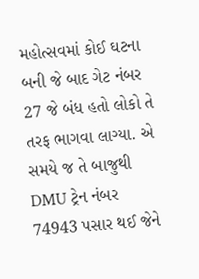મહોત્સવમાં કોઈ ઘટના બની જે બાદ ગેટ નંબર 27 જે બંધ હતો લોકો તે તરફ ભાગવા લાગ્યા. એ સમયે જ તે બાજુથી DMU ટ્રેન નંબર 74943 પસાર થઈ જેને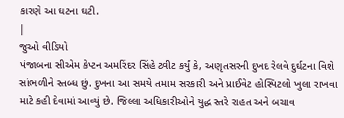કારણે આ ઘટના ઘટી.
|
જુઓ વીડિયો
પંજાબના સીએમ કેપ્ટન અમરિંદર સિંહે ટ્વીટ કર્યું કે, અણૃતસરની દુખદ રેલવે દુર્ઘટના વિશે સાંભળીને સ્તબ્ધ છું. દુખના આ સમયે તમામ સરકારી અને પ્રાઈવેટ હોસ્પિટલો ખુલા રાખવા માટે કહી દેવામાં આવ્યું છે. જિલ્લા અધિકારીઓને યુદ્ધ સ્તરે રાહત અને બચાવ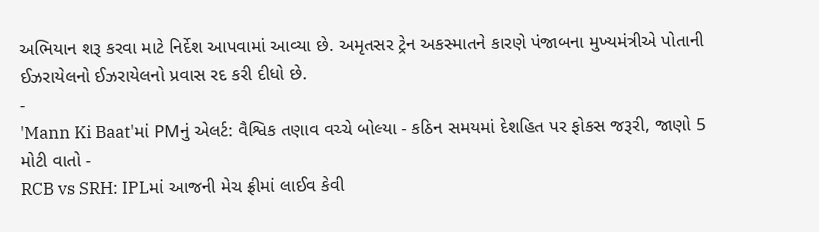અભિયાન શરૂ કરવા માટે નિર્દેશ આપવામાં આવ્યા છે. અમૃતસર ટ્રેન અકસ્માતને કારણે પંજાબના મુખ્યમંત્રીએ પોતાની ઈઝરાયેલનો ઈઝરાયેલનો પ્રવાસ રદ કરી દીધો છે.
-
'Mann Ki Baat'માં PMનું એલર્ટ: વૈશ્વિક તણાવ વચ્ચે બોલ્યા - કઠિન સમયમાં દેશહિત પર ફોકસ જરૂરી, જાણો 5 મોટી વાતો -
RCB vs SRH: IPLમાં આજની મેચ ફ્રીમાં લાઈવ કેવી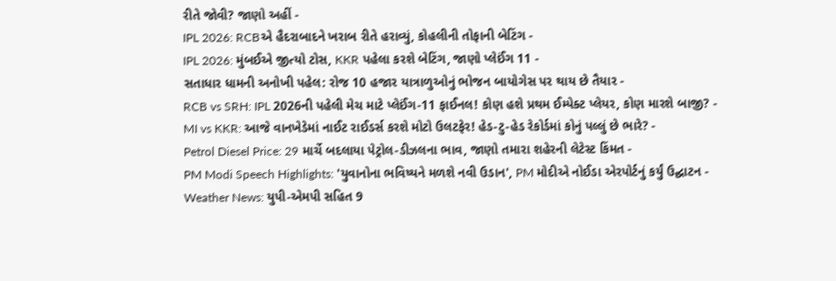રીતે જોવી? જાણો અહીં -
IPL 2026: RCBએ હૈદરાબાદને ખરાબ રીતે હરાવ્યું, કોહલીની તોફાની બેટિંગ -
IPL 2026: મુંબઈએ જીત્યો ટોસ, KKR પહેલા કરશે બેટિંગ, જાણો પ્લેઈંગ 11 -
સતાધાર ધામની અનોખી પહેલ: રોજ 10 હજાર યાત્રાળુઓનું ભોજન બાયોગેસ પર થાય છે તૈયાર -
RCB vs SRH: IPL 2026ની પહેલી મેચ માટે પ્લેઈંગ-11 ફાઈનલ! કોણ હશે પ્રથમ ઈમ્પેક્ટ પ્લેયર, કોણ મારશે બાજી? -
MI vs KKR: આજે વાનખેડેમાં નાઈટ રાઈડર્સ કરશે મોટો ઉલટફેર! હેડ-ટુ-હેડ રેકોર્ડમાં કોનું પલ્લું છે ભારે? -
Petrol Diesel Price: 29 માર્ચે બદલાયા પેટ્રોલ-ડીઝલના ભાવ, જાણો તમારા શહેરની લેટેસ્ટ કિંમત -
PM Modi Speech Highlights: 'યુવાનોના ભવિષ્યને મળશે નવી ઉડાન', PM મોદીએ નોઈડા એરપોર્ટનું કર્યું ઉદ્ઘાટન -
Weather News: યુપી-એમપી સહિત 9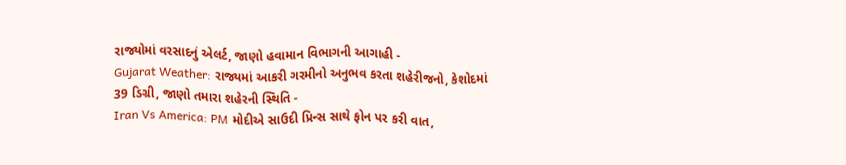રાજ્યોમાં વરસાદનું એલર્ટ, જાણો હવામાન વિભાગની આગાહી -
Gujarat Weather: રાજ્યમાં આકરી ગરમીનો અનુભવ કરતા શહેરીજનો, કેશોદમાં 39 ડિગ્રી, જાણો તમારા શહેરની સ્થિતિ -
Iran Vs America: PM મોદીએ સાઉદી પ્રિન્સ સાથે ફોન પર કરી વાત,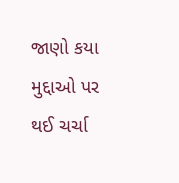જાણો કયા મુદ્દાઓ પર થઈ ચર્ચા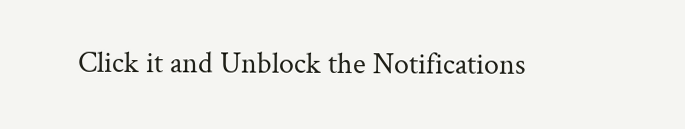Click it and Unblock the Notifications